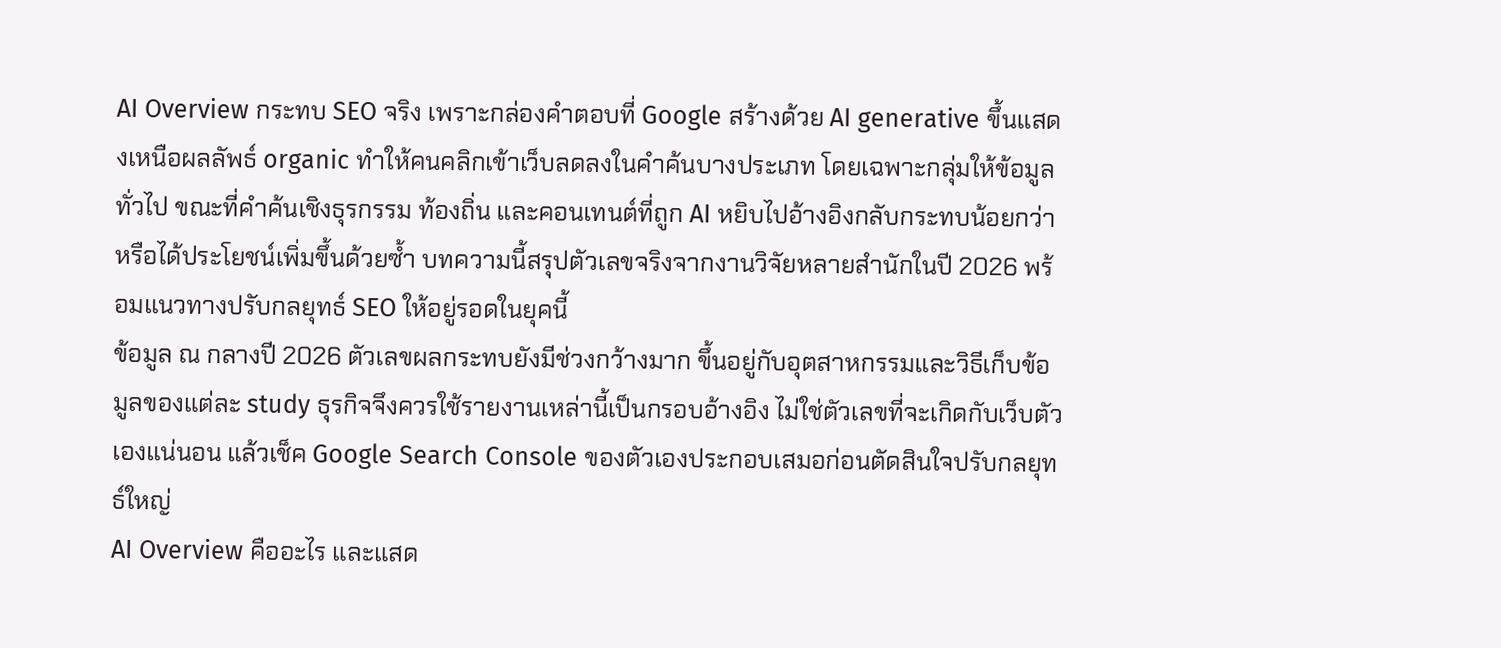AI Overview กระทบ SEO จริง เพราะกล่องคำตอบที่ Google สร้างด้วย AI generative ขึ้นแสดงเหนือผลลัพธ์ organic ทำให้คนคลิกเข้าเว็บลดลงในคำค้นบางประเภท โดยเฉพาะกลุ่มให้ข้อมูลทั่วไป ขณะที่คำค้นเชิงธุรกรรม ท้องถิ่น และคอนเทนต์ที่ถูก AI หยิบไปอ้างอิงกลับกระทบน้อยกว่าหรือได้ประโยชน์เพิ่มขึ้นด้วยซ้ำ บทความนี้สรุปตัวเลขจริงจากงานวิจัยหลายสำนักในปี 2026 พร้อมแนวทางปรับกลยุทธ์ SEO ให้อยู่รอดในยุคนี้
ข้อมูล ณ กลางปี 2026 ตัวเลขผลกระทบยังมีช่วงกว้างมาก ขึ้นอยู่กับอุตสาหกรรมและวิธีเก็บข้อมูลของแต่ละ study ธุรกิจจึงควรใช้รายงานเหล่านี้เป็นกรอบอ้างอิง ไม่ใช่ตัวเลขที่จะเกิดกับเว็บตัวเองแน่นอน แล้วเช็ค Google Search Console ของตัวเองประกอบเสมอก่อนตัดสินใจปรับกลยุทธ์ใหญ่
AI Overview คืออะไร และแสด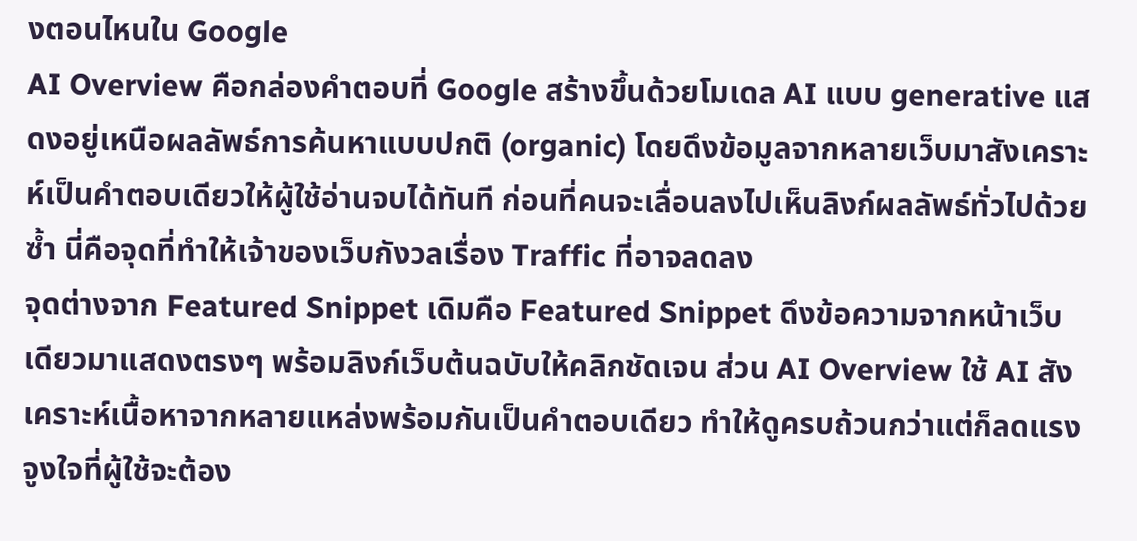งตอนไหนใน Google
AI Overview คือกล่องคำตอบที่ Google สร้างขึ้นด้วยโมเดล AI แบบ generative แสดงอยู่เหนือผลลัพธ์การค้นหาแบบปกติ (organic) โดยดึงข้อมูลจากหลายเว็บมาสังเคราะห์เป็นคำตอบเดียวให้ผู้ใช้อ่านจบได้ทันที ก่อนที่คนจะเลื่อนลงไปเห็นลิงก์ผลลัพธ์ทั่วไปด้วยซ้ำ นี่คือจุดที่ทำให้เจ้าของเว็บกังวลเรื่อง Traffic ที่อาจลดลง
จุดต่างจาก Featured Snippet เดิมคือ Featured Snippet ดึงข้อความจากหน้าเว็บเดียวมาแสดงตรงๆ พร้อมลิงก์เว็บต้นฉบับให้คลิกชัดเจน ส่วน AI Overview ใช้ AI สังเคราะห์เนื้อหาจากหลายแหล่งพร้อมกันเป็นคำตอบเดียว ทำให้ดูครบถ้วนกว่าแต่ก็ลดแรงจูงใจที่ผู้ใช้จะต้อง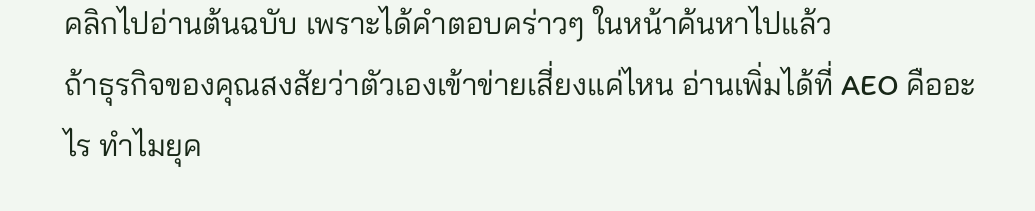คลิกไปอ่านต้นฉบับ เพราะได้คำตอบคร่าวๆ ในหน้าค้นหาไปแล้ว
ถ้าธุรกิจของคุณสงสัยว่าตัวเองเข้าข่ายเสี่ยงแค่ไหน อ่านเพิ่มได้ที่ AEO คืออะไร ทำไมยุค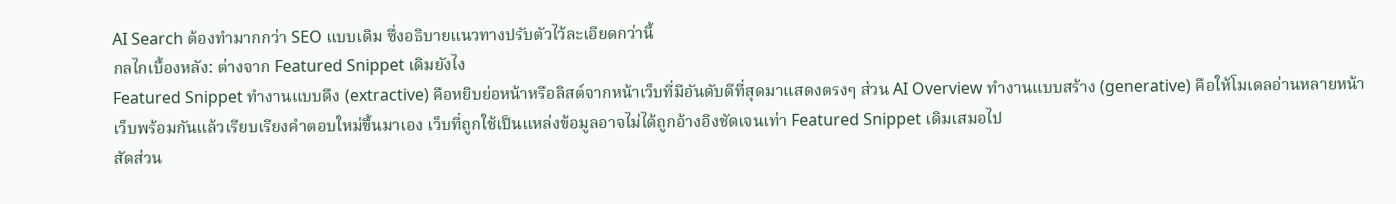AI Search ต้องทำมากกว่า SEO แบบเดิม ซึ่งอธิบายแนวทางปรับตัวไว้ละเอียดกว่านี้
กลไกเบื้องหลัง: ต่างจาก Featured Snippet เดิมยังไง
Featured Snippet ทำงานแบบดึง (extractive) คือหยิบย่อหน้าหรือลิสต์จากหน้าเว็บที่มีอันดับดีที่สุดมาแสดงตรงๆ ส่วน AI Overview ทำงานแบบสร้าง (generative) คือให้โมเดลอ่านหลายหน้าเว็บพร้อมกันแล้วเรียบเรียงคำตอบใหม่ขึ้นมาเอง เว็บที่ถูกใช้เป็นแหล่งข้อมูลอาจไม่ได้ถูกอ้างอิงชัดเจนเท่า Featured Snippet เดิมเสมอไป
สัดส่วน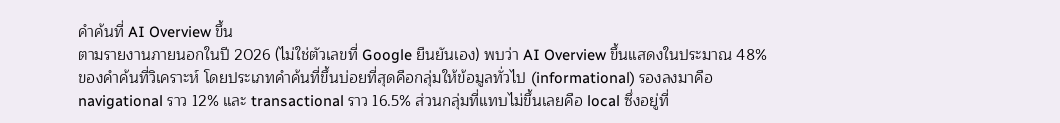คำค้นที่ AI Overview ขึ้น
ตามรายงานภายนอกในปี 2026 (ไม่ใช่ตัวเลขที่ Google ยืนยันเอง) พบว่า AI Overview ขึ้นแสดงในประมาณ 48% ของคำค้นที่วิเคราะห์ โดยประเภทคำค้นที่ขึ้นบ่อยที่สุดคือกลุ่มให้ข้อมูลทั่วไป (informational) รองลงมาคือ navigational ราว 12% และ transactional ราว 16.5% ส่วนกลุ่มที่แทบไม่ขึ้นเลยคือ local ซึ่งอยู่ที่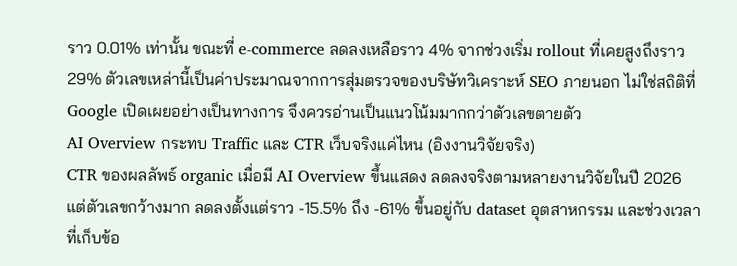ราว 0.01% เท่านั้น ขณะที่ e-commerce ลดลงเหลือราว 4% จากช่วงเริ่ม rollout ที่เคยสูงถึงราว 29% ตัวเลขเหล่านี้เป็นค่าประมาณจากการสุ่มตรวจของบริษัทวิเคราะห์ SEO ภายนอก ไม่ใช่สถิติที่ Google เปิดเผยอย่างเป็นทางการ จึงควรอ่านเป็นแนวโน้มมากกว่าตัวเลขตายตัว
AI Overview กระทบ Traffic และ CTR เว็บจริงแค่ไหน (อิงงานวิจัยจริง)
CTR ของผลลัพธ์ organic เมื่อมี AI Overview ขึ้นแสดง ลดลงจริงตามหลายงานวิจัยในปี 2026 แต่ตัวเลขกว้างมาก ลดลงตั้งแต่ราว -15.5% ถึง -61% ขึ้นอยู่กับ dataset อุตสาหกรรม และช่วงเวลาที่เก็บข้อ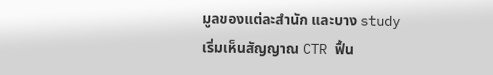มูลของแต่ละสำนัก และบาง study เริ่มเห็นสัญญาณ CTR ฟื้น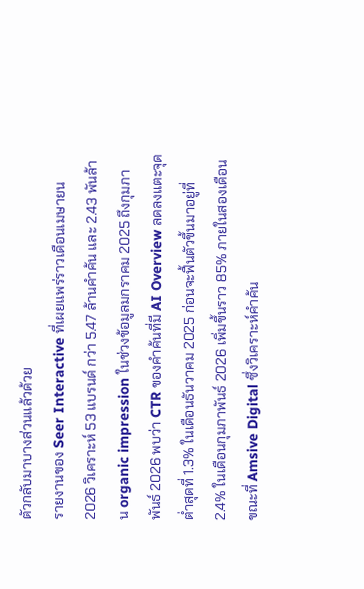ตัวกลับมาบางส่วนแล้วด้วย
รายงานของ Seer Interactive ที่เผยแพร่ราวเดือนเมษายน 2026 วิเคราะห์ 53 แบรนด์ กว่า 5.47 ล้านคำค้น และ 2.43 พันล้าน organic impression ในช่วงข้อมูลมกราคม 2025 ถึงกุมภาพันธ์ 2026 พบว่า CTR ของคำค้นที่มี AI Overview ลดลงแตะจุดต่ำสุดที่ 1.3% ในเดือนธันวาคม 2025 ก่อนจะฟื้นตัวขึ้นมาอยู่ที่ 2.4% ในเดือนกุมภาพันธ์ 2026 เพิ่มขึ้นราว 85% ภายในสองเดือน ขณะที่ Amsive Digital ซึ่งวิเคราะห์คำค้น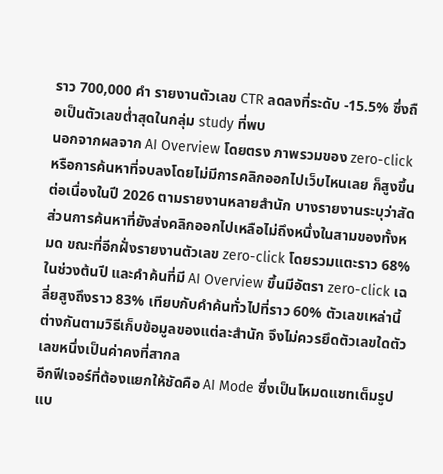ราว 700,000 คำ รายงานตัวเลข CTR ลดลงที่ระดับ -15.5% ซึ่งถือเป็นตัวเลขต่ำสุดในกลุ่ม study ที่พบ
นอกจากผลจาก AI Overview โดยตรง ภาพรวมของ zero-click หรือการค้นหาที่จบลงโดยไม่มีการคลิกออกไปเว็บไหนเลย ก็สูงขึ้นต่อเนื่องในปี 2026 ตามรายงานหลายสำนัก บางรายงานระบุว่าสัดส่วนการค้นหาที่ยังส่งคลิกออกไปเหลือไม่ถึงหนึ่งในสามของทั้งหมด ขณะที่อีกฝั่งรายงานตัวเลข zero-click โดยรวมแตะราว 68% ในช่วงต้นปี และคำค้นที่มี AI Overview ขึ้นมีอัตรา zero-click เฉลี่ยสูงถึงราว 83% เทียบกับคำค้นทั่วไปที่ราว 60% ตัวเลขเหล่านี้ต่างกันตามวิธีเก็บข้อมูลของแต่ละสำนัก จึงไม่ควรยึดตัวเลขใดตัวเลขหนึ่งเป็นค่าคงที่สากล
อีกฟีเจอร์ที่ต้องแยกให้ชัดคือ AI Mode ซึ่งเป็นโหมดแชทเต็มรูปแบ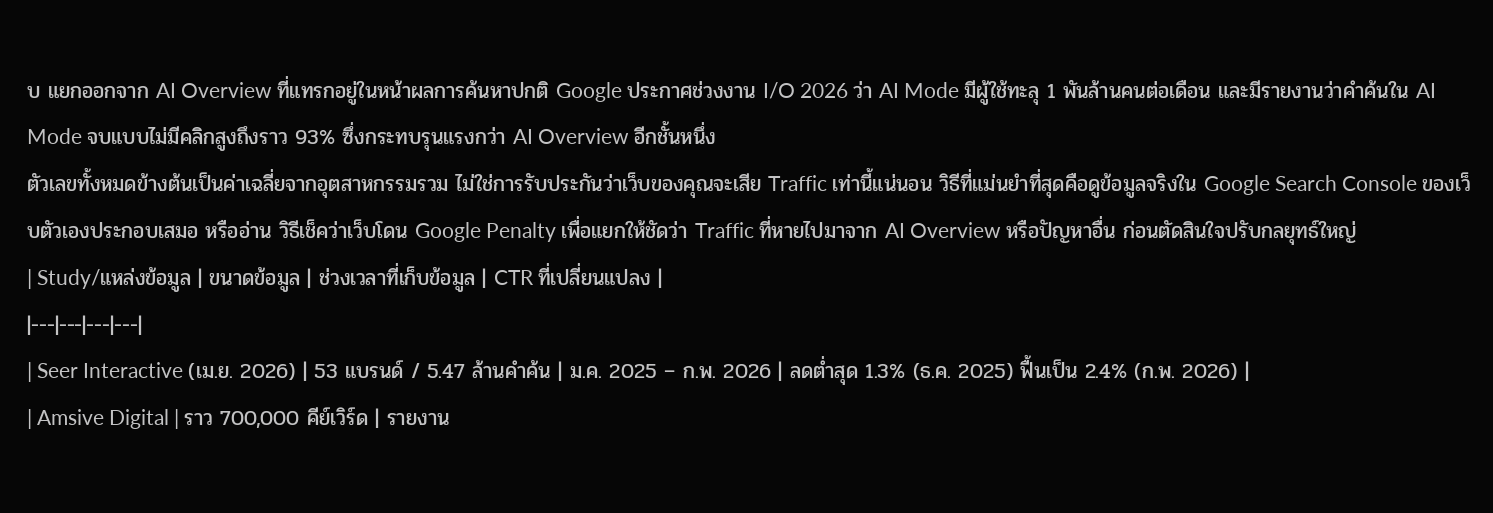บ แยกออกจาก AI Overview ที่แทรกอยู่ในหน้าผลการค้นหาปกติ Google ประกาศช่วงงาน I/O 2026 ว่า AI Mode มีผู้ใช้ทะลุ 1 พันล้านคนต่อเดือน และมีรายงานว่าคำค้นใน AI Mode จบแบบไม่มีคลิกสูงถึงราว 93% ซึ่งกระทบรุนแรงกว่า AI Overview อีกชั้นหนึ่ง
ตัวเลขทั้งหมดข้างต้นเป็นค่าเฉลี่ยจากอุตสาหกรรมรวม ไม่ใช่การรับประกันว่าเว็บของคุณจะเสีย Traffic เท่านี้แน่นอน วิธีที่แม่นยำที่สุดคือดูข้อมูลจริงใน Google Search Console ของเว็บตัวเองประกอบเสมอ หรืออ่าน วิธีเช็คว่าเว็บโดน Google Penalty เพื่อแยกให้ชัดว่า Traffic ที่หายไปมาจาก AI Overview หรือปัญหาอื่น ก่อนตัดสินใจปรับกลยุทธ์ใหญ่
| Study/แหล่งข้อมูล | ขนาดข้อมูล | ช่วงเวลาที่เก็บข้อมูล | CTR ที่เปลี่ยนแปลง |
|---|---|---|---|
| Seer Interactive (เม.ย. 2026) | 53 แบรนด์ / 5.47 ล้านคำค้น | ม.ค. 2025 – ก.พ. 2026 | ลดต่ำสุด 1.3% (ธ.ค. 2025) ฟื้นเป็น 2.4% (ก.พ. 2026) |
| Amsive Digital | ราว 700,000 คีย์เวิร์ด | รายงาน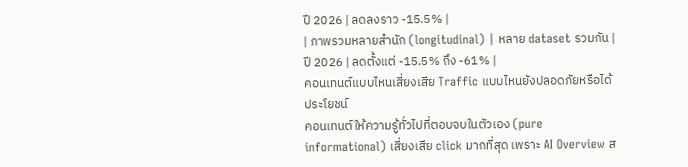ปี 2026 | ลดลงราว -15.5% |
| ภาพรวมหลายสำนัก (longitudinal) | หลาย dataset รวมกัน | ปี 2026 | ลดตั้งแต่ -15.5% ถึง -61% |
คอนเทนต์แบบไหนเสี่ยงเสีย Traffic แบบไหนยังปลอดภัยหรือได้ประโยชน์
คอนเทนต์ให้ความรู้ทั่วไปที่ตอบจบในตัวเอง (pure informational) เสี่ยงเสีย click มากที่สุด เพราะ AI Overview ส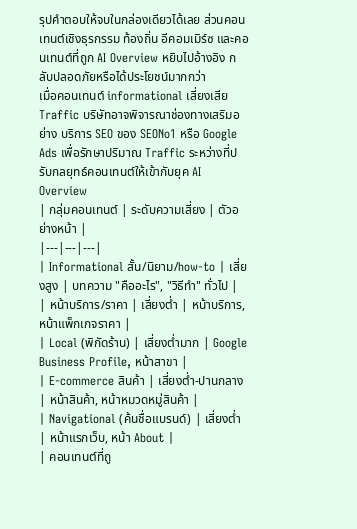รุปคำตอบให้จบในกล่องเดียวได้เลย ส่วนคอนเทนต์เชิงธุรกรรม ท้องถิ่น อีคอมเมิร์ซ และคอนเทนต์ที่ถูก AI Overview หยิบไปอ้างอิง กลับปลอดภัยหรือได้ประโยชน์มากกว่า
เมื่อคอนเทนต์ informational เสี่ยงเสีย Traffic บริษัทอาจพิจารณาช่องทางเสริมอย่าง บริการ SEO ของ SEONo1 หรือ Google Ads เพื่อรักษาปริมาณ Traffic ระหว่างที่ปรับกลยุทธ์คอนเทนต์ให้เข้ากับยุค AI Overview
| กลุ่มคอนเทนต์ | ระดับความเสี่ยง | ตัวอย่างหน้า |
|---|---|---|
| Informational สั้น/นิยาม/how-to | เสี่ยงสูง | บทความ "คืออะไร", "วิธีทำ" ทั่วไป |
| หน้าบริการ/ราคา | เสี่ยงต่ำ | หน้าบริการ, หน้าแพ็กเกจราคา |
| Local (พิกัดร้าน) | เสี่ยงต่ำมาก | Google Business Profile, หน้าสาขา |
| E-commerce สินค้า | เสี่ยงต่ำ-ปานกลาง | หน้าสินค้า, หน้าหมวดหมู่สินค้า |
| Navigational (ค้นชื่อแบรนด์) | เสี่ยงต่ำ | หน้าแรกเว็บ, หน้า About |
| คอนเทนต์ที่ถู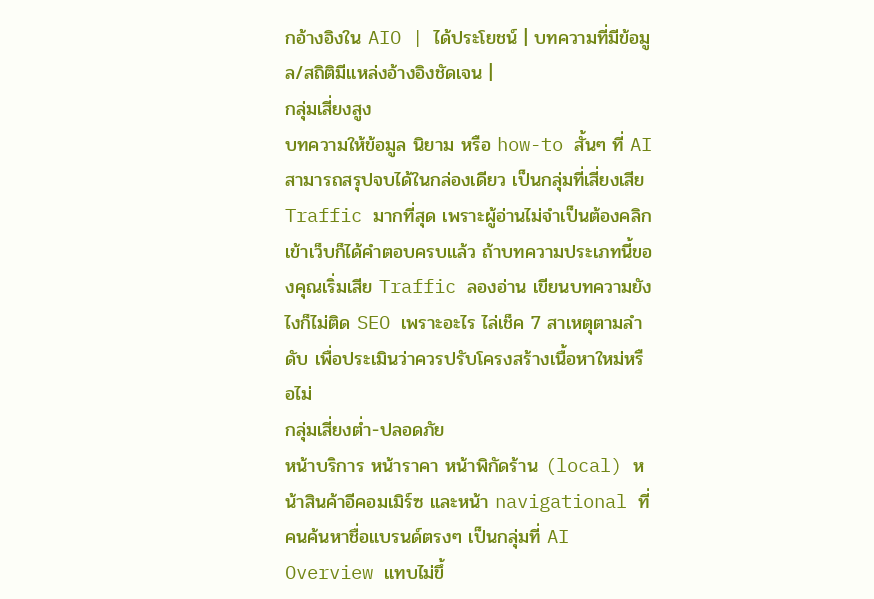กอ้างอิงใน AIO | ได้ประโยชน์ | บทความที่มีข้อมูล/สถิติมีแหล่งอ้างอิงชัดเจน |
กลุ่มเสี่ยงสูง
บทความให้ข้อมูล นิยาม หรือ how-to สั้นๆ ที่ AI สามารถสรุปจบได้ในกล่องเดียว เป็นกลุ่มที่เสี่ยงเสีย Traffic มากที่สุด เพราะผู้อ่านไม่จำเป็นต้องคลิกเข้าเว็บก็ได้คำตอบครบแล้ว ถ้าบทความประเภทนี้ของคุณเริ่มเสีย Traffic ลองอ่าน เขียนบทความยังไงก็ไม่ติด SEO เพราะอะไร ไล่เช็ค 7 สาเหตุตามลำดับ เพื่อประเมินว่าควรปรับโครงสร้างเนื้อหาใหม่หรือไม่
กลุ่มเสี่ยงต่ำ-ปลอดภัย
หน้าบริการ หน้าราคา หน้าพิกัดร้าน (local) หน้าสินค้าอีคอมเมิร์ซ และหน้า navigational ที่คนค้นหาชื่อแบรนด์ตรงๆ เป็นกลุ่มที่ AI Overview แทบไม่ขึ้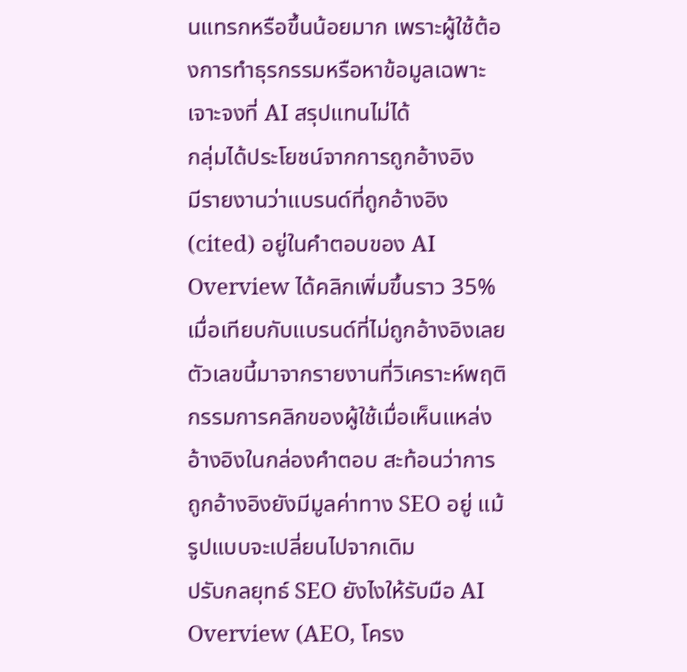นแทรกหรือขึ้นน้อยมาก เพราะผู้ใช้ต้องการทำธุรกรรมหรือหาข้อมูลเฉพาะเจาะจงที่ AI สรุปแทนไม่ได้
กลุ่มได้ประโยชน์จากการถูกอ้างอิง
มีรายงานว่าแบรนด์ที่ถูกอ้างอิง (cited) อยู่ในคำตอบของ AI Overview ได้คลิกเพิ่มขึ้นราว 35% เมื่อเทียบกับแบรนด์ที่ไม่ถูกอ้างอิงเลย ตัวเลขนี้มาจากรายงานที่วิเคราะห์พฤติกรรมการคลิกของผู้ใช้เมื่อเห็นแหล่งอ้างอิงในกล่องคำตอบ สะท้อนว่าการถูกอ้างอิงยังมีมูลค่าทาง SEO อยู่ แม้รูปแบบจะเปลี่ยนไปจากเดิม
ปรับกลยุทธ์ SEO ยังไงให้รับมือ AI Overview (AEO, โครง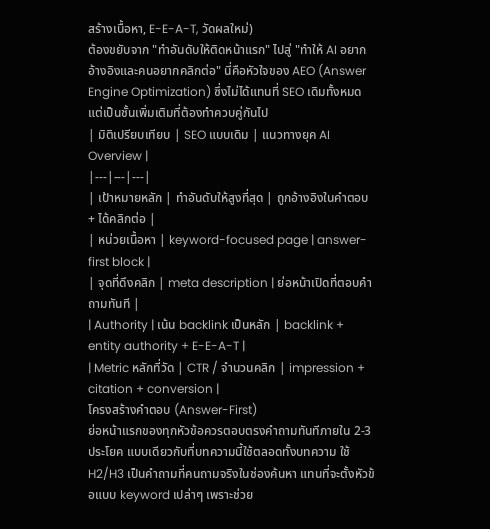สร้างเนื้อหา, E-E-A-T, วัดผลใหม่)
ต้องขยับจาก "ทำอันดับให้ติดหน้าแรก" ไปสู่ "ทำให้ AI อยากอ้างอิงและคนอยากคลิกต่อ" นี่คือหัวใจของ AEO (Answer Engine Optimization) ซึ่งไม่ได้แทนที่ SEO เดิมทั้งหมด แต่เป็นชั้นเพิ่มเติมที่ต้องทำควบคู่กันไป
| มิติเปรียบเทียบ | SEO แบบเดิม | แนวทางยุค AI Overview |
|---|---|---|
| เป้าหมายหลัก | ทำอันดับให้สูงที่สุด | ถูกอ้างอิงในคำตอบ + ได้คลิกต่อ |
| หน่วยเนื้อหา | keyword-focused page | answer-first block |
| จุดที่ดึงคลิก | meta description | ย่อหน้าเปิดที่ตอบคำถามทันที |
| Authority | เน้น backlink เป็นหลัก | backlink + entity authority + E-E-A-T |
| Metric หลักที่วัด | CTR / จำนวนคลิก | impression + citation + conversion |
โครงสร้างคำตอบ (Answer-First)
ย่อหน้าแรกของทุกหัวข้อควรตอบตรงคำถามทันทีภายใน 2-3 ประโยค แบบเดียวกับที่บทความนี้ใช้ตลอดทั้งบทความ ใช้ H2/H3 เป็นคำถามที่คนถามจริงในช่องค้นหา แทนที่จะตั้งหัวข้อแบบ keyword เปล่าๆ เพราะช่วย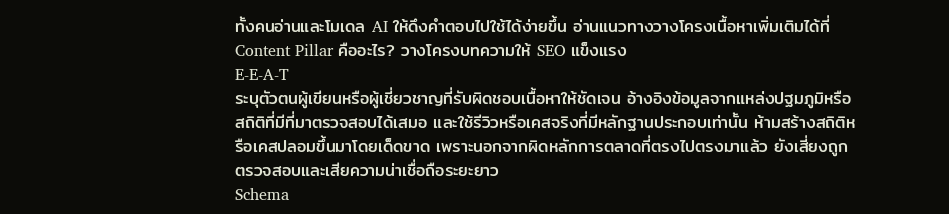ทั้งคนอ่านและโมเดล AI ให้ดึงคำตอบไปใช้ได้ง่ายขึ้น อ่านแนวทางวางโครงเนื้อหาเพิ่มเติมได้ที่ Content Pillar คืออะไร? วางโครงบทความให้ SEO แข็งแรง
E-E-A-T
ระบุตัวตนผู้เขียนหรือผู้เชี่ยวชาญที่รับผิดชอบเนื้อหาให้ชัดเจน อ้างอิงข้อมูลจากแหล่งปฐมภูมิหรือสถิติที่มีที่มาตรวจสอบได้เสมอ และใช้รีวิวหรือเคสจริงที่มีหลักฐานประกอบเท่านั้น ห้ามสร้างสถิติหรือเคสปลอมขึ้นมาโดยเด็ดขาด เพราะนอกจากผิดหลักการตลาดที่ตรงไปตรงมาแล้ว ยังเสี่ยงถูกตรวจสอบและเสียความน่าเชื่อถือระยะยาว
Schema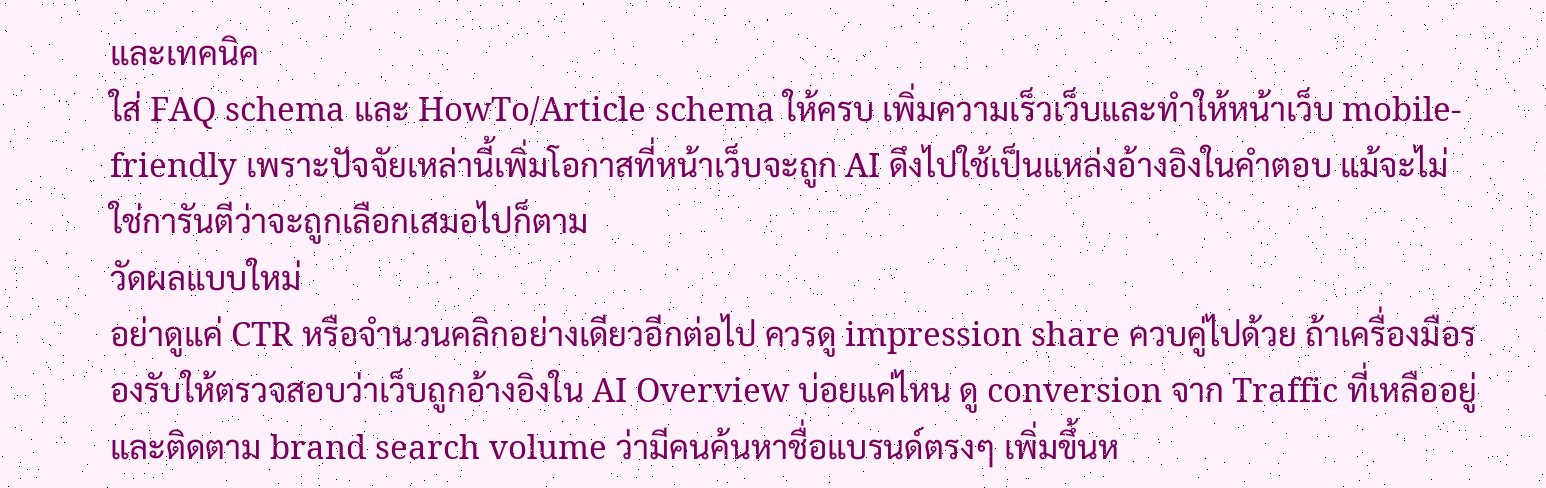และเทคนิค
ใส่ FAQ schema และ HowTo/Article schema ให้ครบ เพิ่มความเร็วเว็บและทำให้หน้าเว็บ mobile-friendly เพราะปัจจัยเหล่านี้เพิ่มโอกาสที่หน้าเว็บจะถูก AI ดึงไปใช้เป็นแหล่งอ้างอิงในคำตอบ แม้จะไม่ใช่การันตีว่าจะถูกเลือกเสมอไปก็ตาม
วัดผลแบบใหม่
อย่าดูแค่ CTR หรือจำนวนคลิกอย่างเดียวอีกต่อไป ควรดู impression share ควบคู่ไปด้วย ถ้าเครื่องมือรองรับให้ตรวจสอบว่าเว็บถูกอ้างอิงใน AI Overview บ่อยแค่ไหน ดู conversion จาก Traffic ที่เหลืออยู่ และติดตาม brand search volume ว่ามีคนค้นหาชื่อแบรนด์ตรงๆ เพิ่มขึ้นห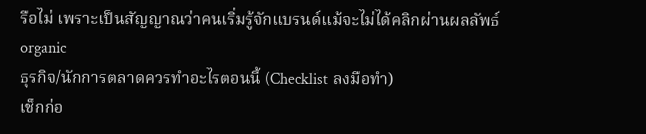รือไม่ เพราะเป็นสัญญาณว่าคนเริ่มรู้จักแบรนด์แม้จะไม่ได้คลิกผ่านผลลัพธ์ organic
ธุรกิจ/นักการตลาดควรทำอะไรตอนนี้ (Checklist ลงมือทำ)
เช็กก่อ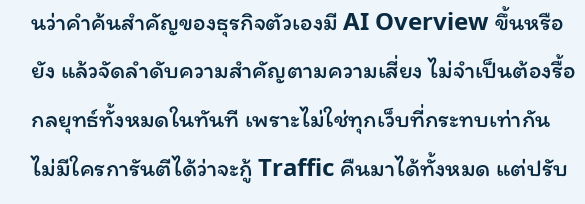นว่าคำค้นสำคัญของธุรกิจตัวเองมี AI Overview ขึ้นหรือยัง แล้วจัดลำดับความสำคัญตามความเสี่ยง ไม่จำเป็นต้องรื้อกลยุทธ์ทั้งหมดในทันที เพราะไม่ใช่ทุกเว็บที่กระทบเท่ากัน
ไม่มีใครการันตีได้ว่าจะกู้ Traffic คืนมาได้ทั้งหมด แต่ปรับ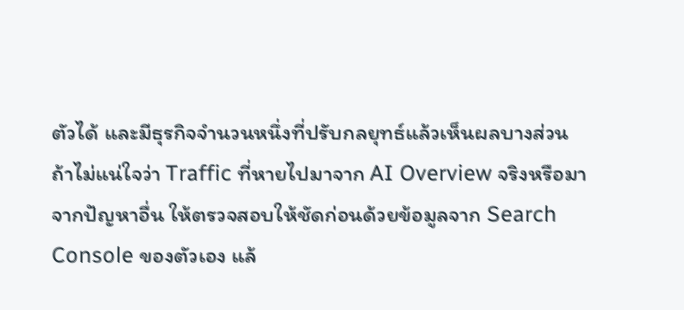ตัวได้ และมีธุรกิจจำนวนหนึ่งที่ปรับกลยุทธ์แล้วเห็นผลบางส่วน ถ้าไม่แน่ใจว่า Traffic ที่หายไปมาจาก AI Overview จริงหรือมาจากปัญหาอื่น ให้ตรวจสอบให้ชัดก่อนด้วยข้อมูลจาก Search Console ของตัวเอง แล้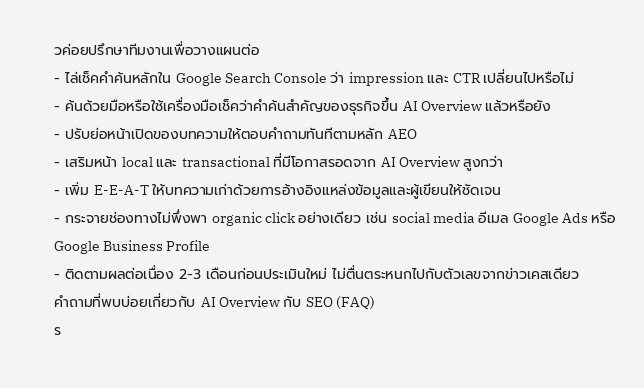วค่อยปรึกษาทีมงานเพื่อวางแผนต่อ
- ไล่เช็คคำค้นหลักใน Google Search Console ว่า impression และ CTR เปลี่ยนไปหรือไม่
- ค้นด้วยมือหรือใช้เครื่องมือเช็คว่าคำค้นสำคัญของธุรกิจขึ้น AI Overview แล้วหรือยัง
- ปรับย่อหน้าเปิดของบทความให้ตอบคำถามทันทีตามหลัก AEO
- เสริมหน้า local และ transactional ที่มีโอกาสรอดจาก AI Overview สูงกว่า
- เพิ่ม E-E-A-T ให้บทความเก่าด้วยการอ้างอิงแหล่งข้อมูลและผู้เขียนให้ชัดเจน
- กระจายช่องทางไม่พึ่งพา organic click อย่างเดียว เช่น social media อีเมล Google Ads หรือ Google Business Profile
- ติดตามผลต่อเนื่อง 2-3 เดือนก่อนประเมินใหม่ ไม่ตื่นตระหนกไปกับตัวเลขจากข่าวเคสเดียว
คำถามที่พบบ่อยเกี่ยวกับ AI Overview กับ SEO (FAQ)
ร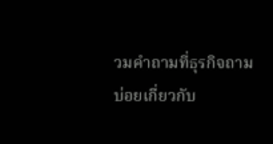วมคำถามที่ธุรกิจถามบ่อยเกี่ยวกับ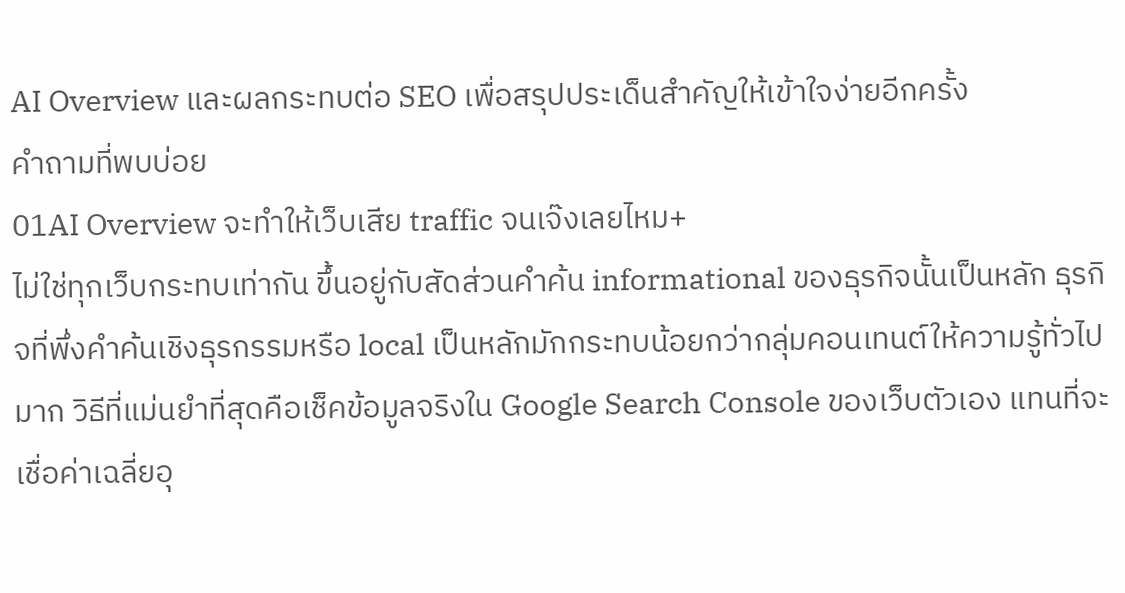AI Overview และผลกระทบต่อ SEO เพื่อสรุปประเด็นสำคัญให้เข้าใจง่ายอีกครั้ง
คำถามที่พบบ่อย
01AI Overview จะทำให้เว็บเสีย traffic จนเจ๊งเลยไหม+
ไม่ใช่ทุกเว็บกระทบเท่ากัน ขึ้นอยู่กับสัดส่วนคำค้น informational ของธุรกิจนั้นเป็นหลัก ธุรกิจที่พึ่งคำค้นเชิงธุรกรรมหรือ local เป็นหลักมักกระทบน้อยกว่ากลุ่มคอนเทนต์ให้ความรู้ทั่วไปมาก วิธีที่แม่นยำที่สุดคือเช็คข้อมูลจริงใน Google Search Console ของเว็บตัวเอง แทนที่จะเชื่อค่าเฉลี่ยอุ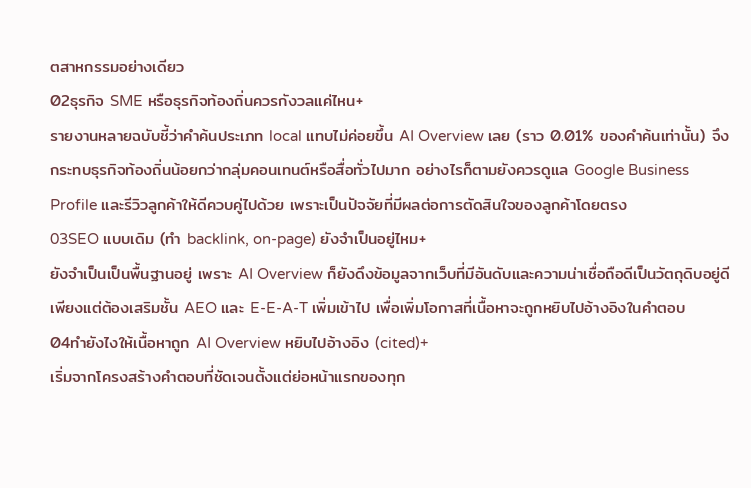ตสาหกรรมอย่างเดียว
02ธุรกิจ SME หรือธุรกิจท้องถิ่นควรกังวลแค่ไหน+
รายงานหลายฉบับชี้ว่าคำค้นประเภท local แทบไม่ค่อยขึ้น AI Overview เลย (ราว 0.01% ของคำค้นเท่านั้น) จึงกระทบธุรกิจท้องถิ่นน้อยกว่ากลุ่มคอนเทนต์หรือสื่อทั่วไปมาก อย่างไรก็ตามยังควรดูแล Google Business Profile และรีวิวลูกค้าให้ดีควบคู่ไปด้วย เพราะเป็นปัจจัยที่มีผลต่อการตัดสินใจของลูกค้าโดยตรง
03SEO แบบเดิม (ทำ backlink, on-page) ยังจำเป็นอยู่ไหม+
ยังจำเป็นเป็นพื้นฐานอยู่ เพราะ AI Overview ก็ยังดึงข้อมูลจากเว็บที่มีอันดับและความน่าเชื่อถือดีเป็นวัตถุดิบอยู่ดี เพียงแต่ต้องเสริมชั้น AEO และ E-E-A-T เพิ่มเข้าไป เพื่อเพิ่มโอกาสที่เนื้อหาจะถูกหยิบไปอ้างอิงในคำตอบ
04ทำยังไงให้เนื้อหาถูก AI Overview หยิบไปอ้างอิง (cited)+
เริ่มจากโครงสร้างคำตอบที่ชัดเจนตั้งแต่ย่อหน้าแรกของทุก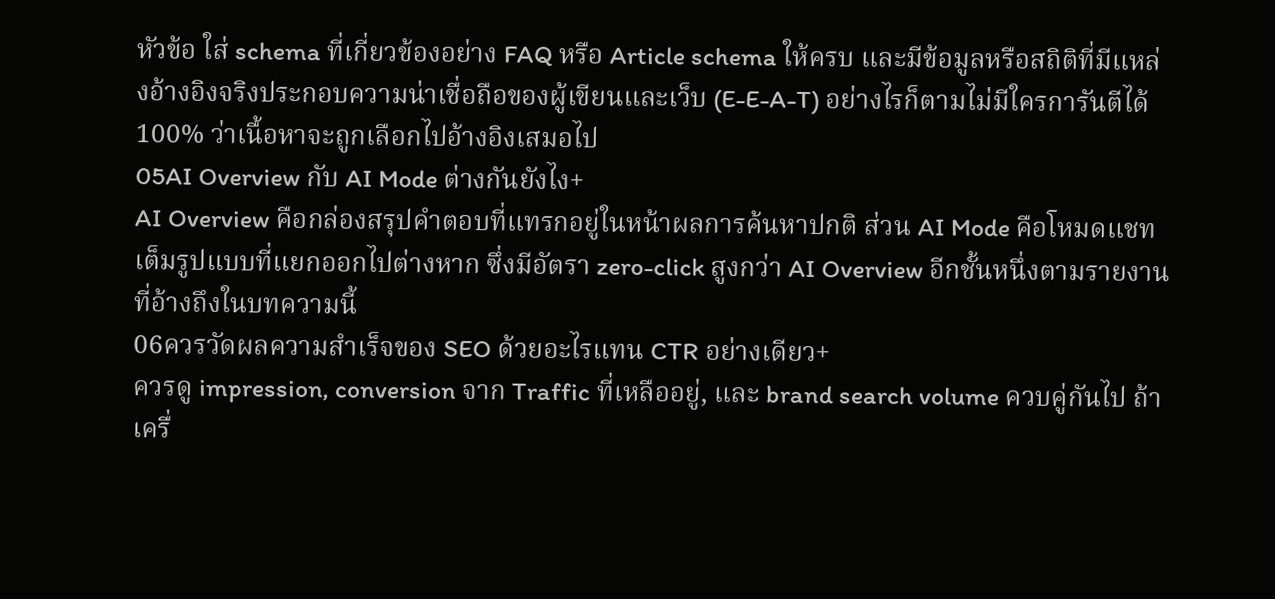หัวข้อ ใส่ schema ที่เกี่ยวข้องอย่าง FAQ หรือ Article schema ให้ครบ และมีข้อมูลหรือสถิติที่มีแหล่งอ้างอิงจริงประกอบความน่าเชื่อถือของผู้เขียนและเว็บ (E-E-A-T) อย่างไรก็ตามไม่มีใครการันตีได้ 100% ว่าเนื้อหาจะถูกเลือกไปอ้างอิงเสมอไป
05AI Overview กับ AI Mode ต่างกันยังไง+
AI Overview คือกล่องสรุปคำตอบที่แทรกอยู่ในหน้าผลการค้นหาปกติ ส่วน AI Mode คือโหมดแชทเต็มรูปแบบที่แยกออกไปต่างหาก ซึ่งมีอัตรา zero-click สูงกว่า AI Overview อีกชั้นหนึ่งตามรายงานที่อ้างถึงในบทความนี้
06ควรวัดผลความสำเร็จของ SEO ด้วยอะไรแทน CTR อย่างเดียว+
ควรดู impression, conversion จาก Traffic ที่เหลืออยู่, และ brand search volume ควบคู่กันไป ถ้าเครื่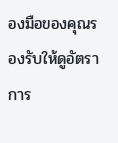องมือของคุณรองรับให้ดูอัตราการ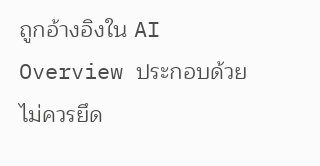ถูกอ้างอิงใน AI Overview ประกอบด้วย ไม่ควรยึด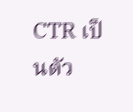CTR เป็นตัว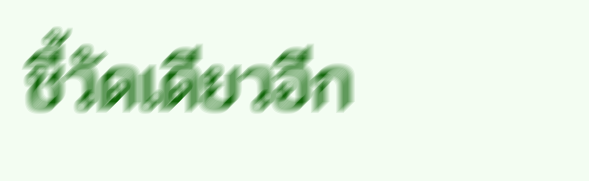ชี้วัดเดียวอีก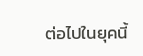ต่อไปในยุคนี้